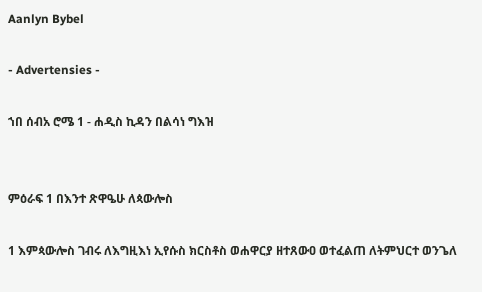Aanlyn Bybel

- Advertensies -

ኀበ ሰብአ ሮሜ 1 - ሐዲስ ኪዳን በልሳነ ግእዝ


ምዕራፍ 1 በእንተ ጽዋዔሁ ለጳውሎስ

1 እምጳውሎስ ገብሩ ለእግዚእነ ኢየሱስ ክርስቶስ ወሐዋርያ ዘተጸውዐ ወተፈልጠ ለትምህርተ ወንጌለ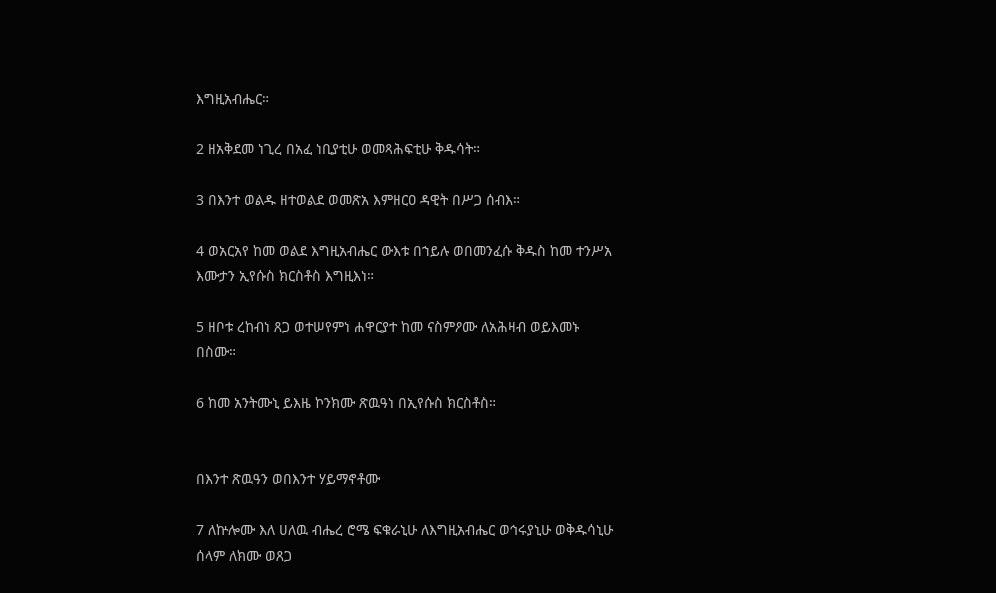እግዚአብሔር።

2 ዘአቅደመ ነጊረ በአፈ ነቢያቲሁ ወመጻሕፍቲሁ ቅዱሳት።

3 በእንተ ወልዱ ዘተወልደ ወመጽአ እምዘርዐ ዳዊት በሥጋ ሰብእ።

4 ወአርአየ ከመ ወልደ እግዚአብሔር ውእቱ በኀይሉ ወበመንፈሱ ቅዱስ ከመ ተንሥአ እሙታን ኢየሱስ ክርስቶስ እግዚእነ።

5 ዘቦቱ ረከብነ ጸጋ ወተሠየምነ ሐዋርያተ ከመ ናስምዖሙ ለአሕዛብ ወይእመኑ በስሙ።

6 ከመ አንትሙኒ ይእዜ ኮንክሙ ጽዉዓነ በኢየሱስ ክርስቶስ።


በእንተ ጽዉዓን ወበእንተ ሃይማኖቶሙ

7 ለኵሎሙ እለ ሀለዉ ብሔረ ሮሜ ፍቁራኒሁ ለእግዚአብሔር ወኅሩያኒሁ ወቅዱሳኒሁ ሰላም ለክሙ ወጸጋ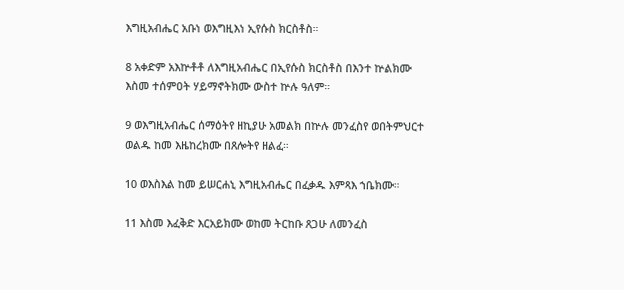እግዚአብሔር አቡነ ወእግዚእነ ኢየሱስ ክርስቶስ።

8 አቀድም አእኵቶቶ ለእግዚአብሔር በኢየሱስ ክርስቶስ በእንተ ኵልክሙ እስመ ተሰምዐት ሃይማኖትክሙ ውስተ ኵሉ ዓለም።

9 ወእግዚአብሔር ሰማዕትየ ዘኪያሁ አመልክ በኵሉ መንፈስየ ወበትምህርተ ወልዱ ከመ እዜከረክሙ በጸሎትየ ዘልፈ።

10 ወእስእል ከመ ይሠርሐኒ እግዚአብሔር በፈቃዱ እምጻእ ኀቤክሙ።

11 እስመ እፈቅድ እርአይክሙ ወከመ ትርከቡ ጸጋሁ ለመንፈስ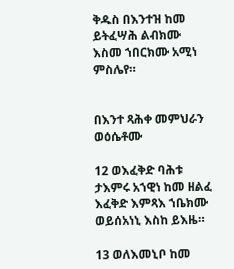ቅዱስ በእንተዝ ከመ ይትፈሣሕ ልብክሙ እስመ ኀበርክሙ አሚነ ምስሌየ።


በእንተ ጻሕቀ መምህራን ወዕሴቶሙ

12 ወእፈቅድ ባሕቱ ታእምሩ አኀዊነ ከመ ዘልፈ እፈቅድ እምጻእ ኀቤክሙ ወይሰአነኒ እስከ ይእዜ።

13 ወለእመኒቦ ከመ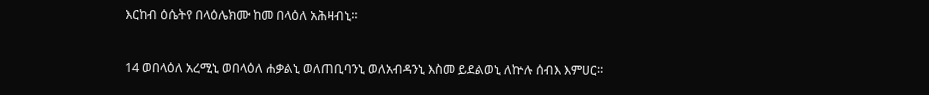እርከብ ዕሴትየ በላዕሌክሙ ከመ በላዕለ አሕዛብኒ።

14 ወበላዕለ አረሚኒ ወበላዕለ ሐቃልኒ ወለጠቢባንኒ ወለአብዳንኒ እስመ ይደልወኒ ለኵሉ ሰብእ እምሀር።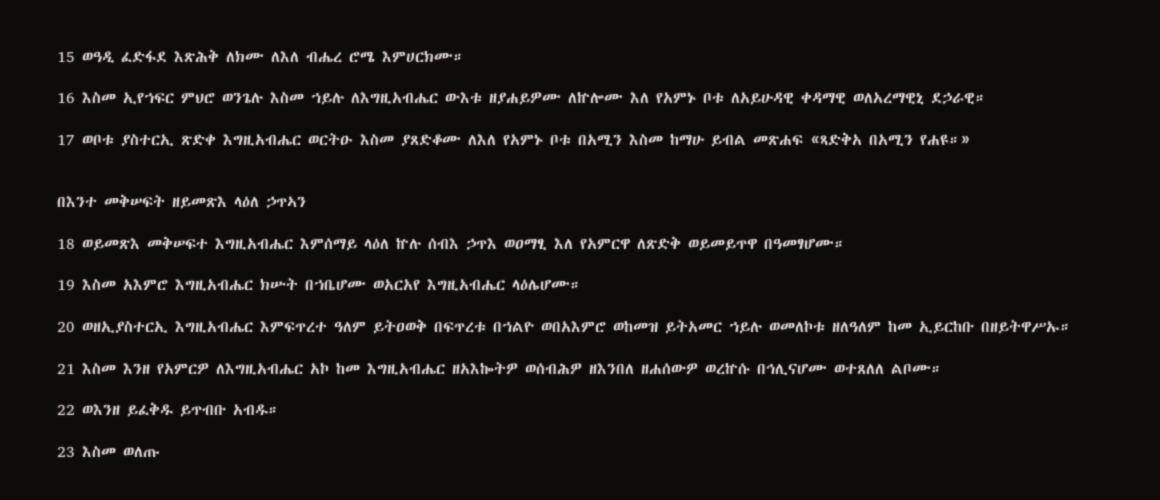15 ወዓዲ ፈድፋደ እጽሕቅ ለክሙ ለእለ ብሔረ ሮሜ እምሀርክሙ።

16 እስመ ኢየኀፍር ምህሮ ወንጌሉ እስመ ኀይሉ ለእግዚአብሔር ውእቱ ዘያሐይዎሙ ለኵሎሙ እለ የአምኑ ቦቱ ለአይሁዳዊ ቀዳማዊ ወለአረማዊኒ ደኃራዊ።

17 ወቦቱ ያስተርኢ ጽድቀ እግዚአብሔር ወርትዑ እስመ ያጸድቆሙ ለእለ የአምኑ ቦቱ በአሚን እስመ ከማሁ ይብል መጽሐፍ «ጻድቅአ በአሚን የሐዩ።»


በእንተ መቅሠፍት ዘይመጽእ ላዕለ ኃጥኣን

18 ወይመጽእ መቅሠፍተ እግዚአብሔር እምሰማይ ላዕለ ኵሉ ሰብእ ኃጥእ ወዐማፂ እለ የአምርዋ ለጽድቅ ወይመይጥዋ በዓመፃሆሙ።

19 እስመ አእምሮ እግዚአብሔር ክሡት በኀቤሆሙ ወአርአየ እግዚአብሔር ላዕሌሆሙ።

20 ወዘኢያስተርኢ እግዚአብሔር እምፍጥረተ ዓለም ይትዐወቅ በፍጥረቱ በኀልዮ ወበአእምሮ ወከመዝ ይትአመር ኀይሉ ወመለኮቱ ዘለዓለም ከመ ኢይርከቡ በዘይትዋሥኡ።

21 እስመ እንዘ የአምርዎ ለእግዚአብሔር አኮ ከመ እግዚአብሔር ዘአእኰትዎ ወሰብሕዎ ዘእንበለ ዘሐሰውዎ ወረኵሱ በኅሊናሆሙ ወተጸለለ ልቦሙ።

22 ወእንዘ ይፈቅዱ ይጥብቡ አብዱ።

23 እስመ ወለጡ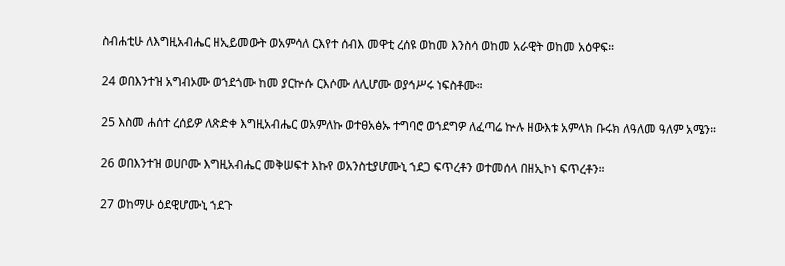ስብሐቲሁ ለእግዚአብሔር ዘኢይመውት ወአምሳለ ርእየተ ሰብእ መዋቲ ረሰዩ ወከመ እንስሳ ወከመ አራዊት ወከመ አዕዋፍ።

24 ወበእንተዝ አግብኦሙ ወኀደጎሙ ከመ ያርኵሱ ርእሶሙ ለሊሆሙ ወያኅሥሩ ነፍስቶሙ።

25 እስመ ሐሰተ ረሰይዎ ለጽድቀ እግዚአብሔር ወአምለኩ ወተፀአፅኡ ተግባሮ ወኀደግዎ ለፈጣሬ ኵሉ ዘውእቱ አምላክ ቡሩክ ለዓለመ ዓለም አሜን።

26 ወበእንተዝ ወሀቦሙ እግዚአብሔር መቅሠፍተ እኩየ ወአንስቲያሆሙኒ ኀደጋ ፍጥረቶን ወተመሰላ በዘኢኮነ ፍጥረቶን።

27 ወከማሁ ዕደዊሆሙኒ ኀደጉ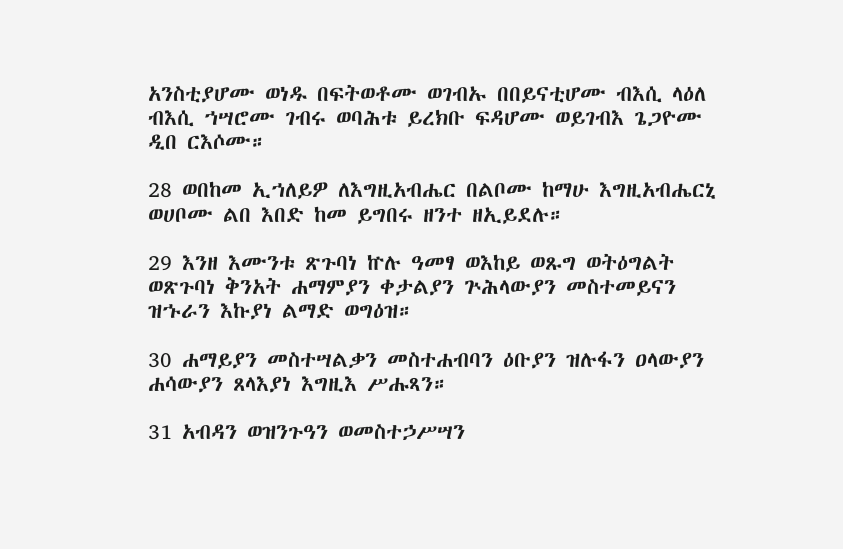አንስቲያሆሙ ወነዱ በፍትወቶሙ ወገብኡ በበይናቲሆሙ ብእሲ ላዕለ ብእሲ ኀሣሮሙ ገብሩ ወባሕቱ ይረክቡ ፍዳሆሙ ወይገብእ ጌጋዮሙ ዲበ ርእሶሙ።

28 ወበከመ ኢኀለይዎ ለእግዚአብሔር በልቦሙ ከማሁ እግዚአብሔርኒ ወሀቦሙ ልበ እበድ ከመ ይግበሩ ዘንተ ዘኢይደሉ።

29 እንዘ እሙንቱ ጽጉባነ ኵሉ ዓመፃ ወእከይ ወጹግ ወትዕግልት ወጽጉባነ ቅንአት ሐማምያን ቀታልያን ጕሕላውያን መስተመይናን ዝኁራን እኩያነ ልማድ ወግዕዝ።

30 ሐማይያን መስተሣልቃን መስተሐብባን ዕቡያን ዝሉፋን ዐላውያን ሐሳውያን ጸላእያነ እግዚእ ሥሑጻን።

31 አብዳን ወዝንጉዓን ወመስተኃሥሣን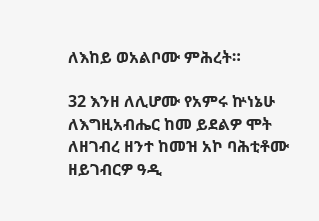ለእከይ ወአልቦሙ ምሕረት።

32 እንዘ ለሊሆሙ የአምሩ ኵነኔሁ ለእግዚአብሔር ከመ ይደልዎ ሞት ለዘገብረ ዘንተ ከመዝ አኮ ባሕቲቶሙ ዘይገብርዎ ዓዲ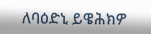ለባዕድኒ ይዌሕክዎ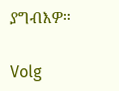ያግብእዎ።

Volg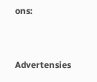ons:



Advertensies